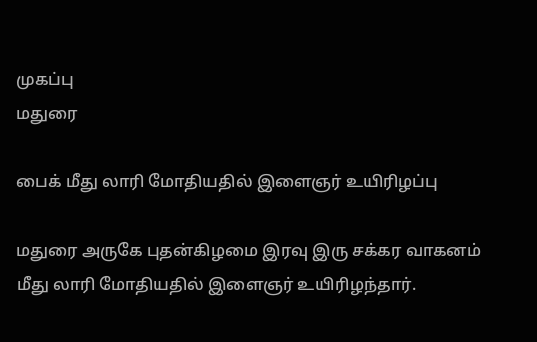முகப்பு
மதுரை

பைக் மீது லாரி மோதியதில் இளைஞர் உயிரிழப்பு

மதுரை அருகே புதன்கிழமை இரவு இரு சக்கர வாகனம் மீது லாரி மோதியதில் இளைஞர் உயிரிழந்தார்.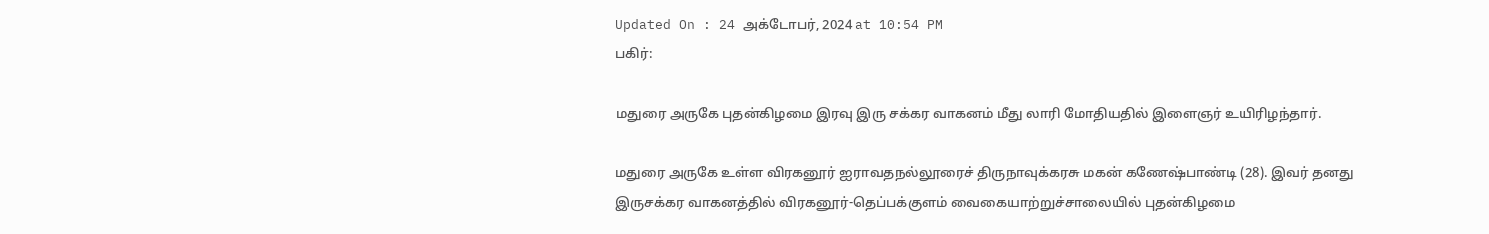Updated On : 24 அக்டோபர், 2024 at 10:54 PM
பகிர்:

மதுரை அருகே புதன்கிழமை இரவு இரு சக்கர வாகனம் மீது லாரி மோதியதில் இளைஞர் உயிரிழந்தார்.

மதுரை அருகே உள்ள விரகனூர் ஐராவதநல்லூரைச் திருநாவுக்கரசு மகன் கணேஷ்பாண்டி (28). இவர் தனது இருசக்கர வாகனத்தில் விரகனூர்-தெப்பக்குளம் வைகையாற்றுச்சாலையில் புதன்கிழமை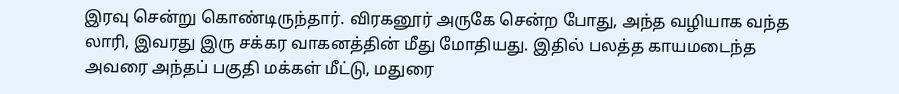இரவு சென்று கொண்டிருந்தார். விரகனூர் அருகே சென்ற போது, அந்த வழியாக வந்த லாரி, இவரது இரு சக்கர வாகனத்தின் மீது மோதியது. இதில் பலத்த காயமடைந்த அவரை அந்தப் பகுதி மக்கள் மீட்டு, மதுரை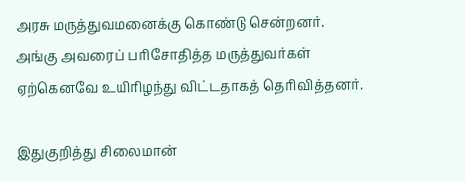அரசு மருத்துவமனைக்கு கொண்டு சென்றனர். அங்கு அவரைப் பரிசோதித்த மருத்துவர்கள் ஏற்கெனவே உயிரிழந்து விட்டதாகத் தெரிவித்தனர்.

இதுகுறித்து சிலைமான்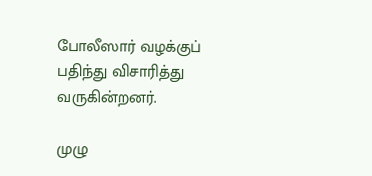போலீஸார் வழக்குப் பதிந்து விசாரித்து வருகின்றனர்.

முழு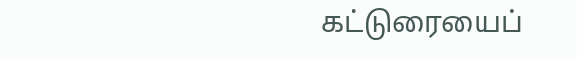கட்டுரையைப்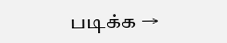படிக்க →